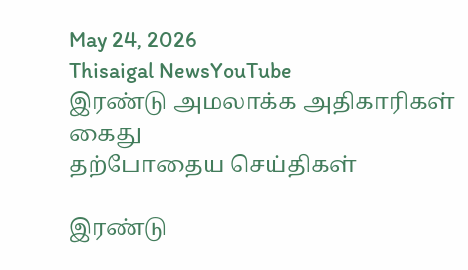May 24, 2026
Thisaigal NewsYouTube
இரண்டு அமலாக்க அதிகாரிகள் கைது
தற்போதைய செய்திகள்

இரண்டு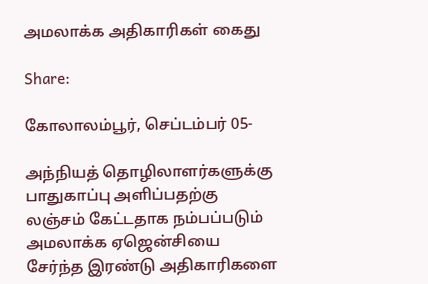அமலாக்க அதிகாரிகள் கைது

Share:

கோலாலம்பூர், செப்டம்பர் 05-

அந்நியத் தொழிலாளர்களுக்கு பாதுகாப்பு அளிப்பதற்கு லஞ்சம் கேட்டதாக நம்பப்படும் அமலாக்க ஏஜென்சியை சேர்ந்த இரண்டு அதிகாரிகளை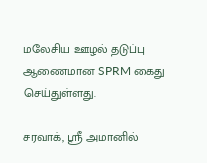மலேசிய ஊழல் தடுப்பு ஆணைமான SPRM கைது செய்துள்ளது.

சரவாக், ஸ்ரீ அமானில்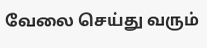வேலை செய்து வரும்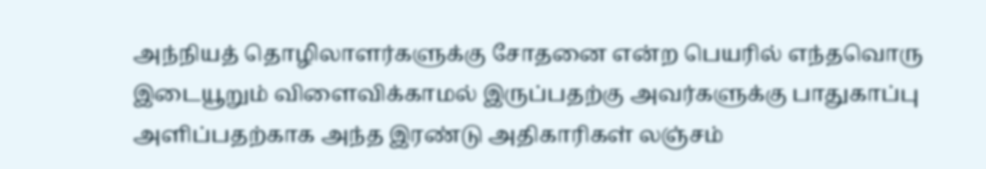அந்நியத் தொழிலாளர்களுக்கு சோதனை என்ற பெயரில் எந்தவொரு இடையூறும் விளைவிக்காமல் இருப்பதற்கு அவர்களுக்கு பாதுகாப்பு அளிப்பதற்காக அந்த இரண்டு அதிகாரிகள் லஞ்சம்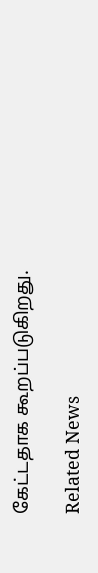கேட்டதாக கூறப்படுகிறது.

Related News